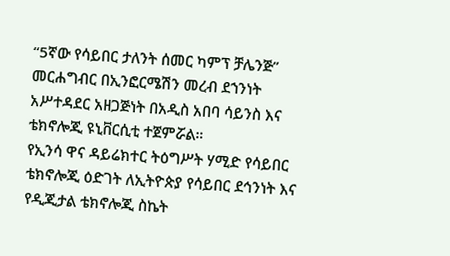“5ኛው የሳይበር ታለንት ሰመር ካምፕ ቻሌንጅ” መርሐግብር በኢንፎርሜሽን መረብ ደኀንነት አሥተዳደር አዘጋጅነት በአዲስ አበባ ሳይንስ እና ቴክኖሎጂ ዩኒቨርሲቲ ተጀምሯል።
የኢንሳ ዋና ዳይሬክተር ትዕግሥት ሃሚድ የሳይበር ቴክኖሎጂ ዕድገት ለኢትዮጵያ የሳይበር ደኅንነት እና የዲጂታል ቴክኖሎጂ ስኬት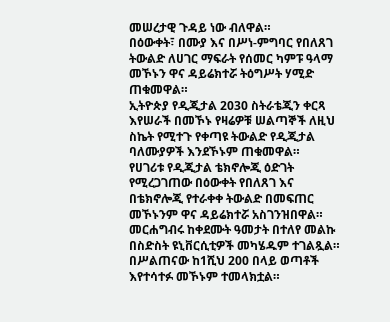መሠረታዊ ጉዳይ ነው ብለዋል።
በዕውቀት፣ በሙያ እና በሥነ-ምግባር የበለጸገ ትውልድ ለሀገር ማፍራት የሰመር ካምፑ ዓላማ መኾኑን ዋና ዳይሬክተሯ ትዕግሥት ሃሚድ ጠቁመዋል።
ኢትዮጵያ የዲጂታል 2030 ስትራቴጂን ቀርጻ እየሠራች በመኾኑ የዛሬዎቹ ሠልጣኞች ለዚህ ስኬት የሚተጉ የቀጣዩ ትውልድ የዲጂታል ባለሙያዎች እንደኾኑም ጠቁመዋል።
የሀገሪቱ የዲጂታል ቴክኖሎጂ ዕድገት የሚረጋገጠው በዕውቀት የበለጸገ እና በቴክኖሎጂ የተራቀቀ ትውልድ በመፍጠር መኾኑንም ዋና ዳይሬክተሯ አስገንዝበዋል።
መርሐግብሩ ከቀደሙት ዓመታት በተለየ መልኩ በስድስት ዩኒቨርሲቲዎች መካሄዱም ተገልጿል።
በሥልጠናው ከ1ሺህ 200 በላይ ወጣቶች እየተሳተፉ መኾኑም ተመላክቷል።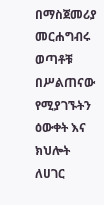በማስጀመሪያ መርሐግብሩ ወጣቶቹ በሥልጠናው የሚያገኙትን ዕውቀት እና ክህሎት ለሀገር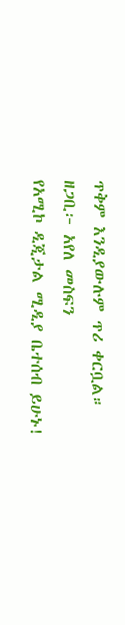ጥቅም እንዲያውሉም ጥሪ ቀርቧል።
ዘጋቢ፦ አየለ መስፍን
የአሚኮ ዲጂታል ሚዲያ ቤተሰብ ይሁኑ!